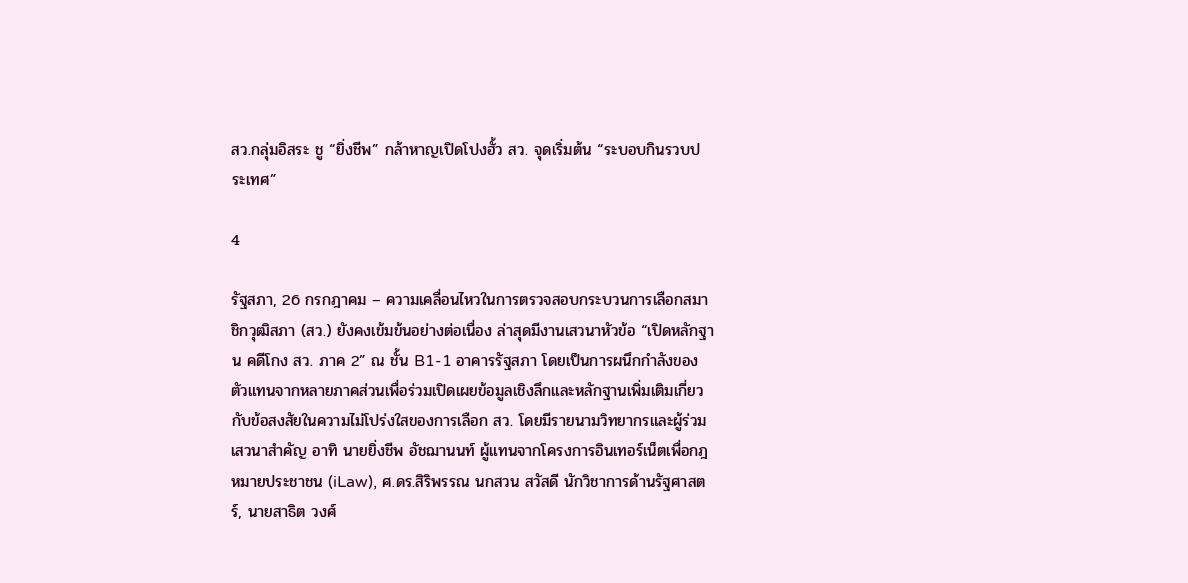สว.กลุ่มอิสระ ชู “ยิ่งชีพ” กล้าหาญเปิดโปงฮั้ว สว. จุดเริ่มต้น “ระบอบกินรวบประเทศ”

4

รัฐสภา, 26 กรกฎาคม – ความเคลื่อนไหวในการตรวจสอบกระบวนการเลือกสมาชิกวุฒิสภา (สว.) ยังคงเข้มข้นอย่างต่อเนื่อง ล่าสุดมีงานเสวนาหัวข้อ “เปิดหลักฐาน คดีโกง สว. ภาค 2” ณ ชั้น B1-1 อาคารรัฐสภา โดยเป็นการผนึกกำลังของตัวแทนจากหลายภาคส่วนเพื่อร่วมเปิดเผยข้อมูลเชิงลึกและหลักฐานเพิ่มเติมเกี่ยวกับข้อสงสัยในความไม่โปร่งใสของการเลือก สว. โดยมีรายนามวิทยากรและผู้ร่วมเสวนาสำคัญ อาทิ นายยิ่งชีพ อัชฌานนท์ ผู้แทนจากโครงการอินเทอร์เน็ตเพื่อกฎหมายประชาชน (iLaw), ศ.ดร.สิริพรรณ นกสวน สวัสดี นักวิชาการด้านรัฐศาสตร์, นายสาธิต วงศ์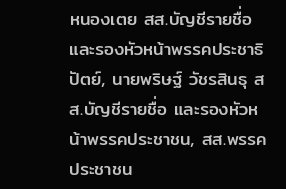หนองเตย สส.บัญชีรายชื่อ และรองหัวหน้าพรรคประชาธิปัตย์, นายพริษฐ์ วัชรสินธุ สส.บัญชีรายชื่อ และรองหัวหน้าพรรคประชาชน, สส.พรรคประชาชน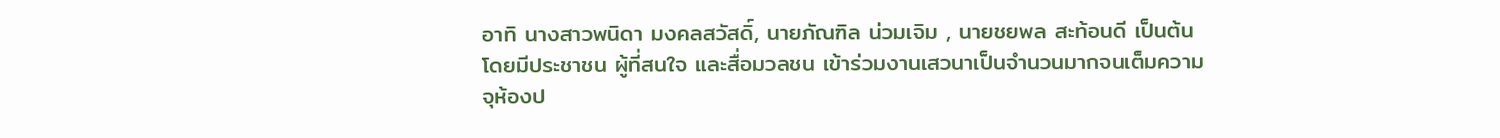อาทิ นางสาวพนิดา มงคลสวัสดิ์, นายภัณฑิล น่วมเจิม , นายชยพล สะท้อนดี เป็นต้น โดยมีประชาชน ผู้ที่สนใจ และสื่อมวลชน เข้าร่วมงานเสวนาเป็นจำนวนมากจนเต็มความจุห้องป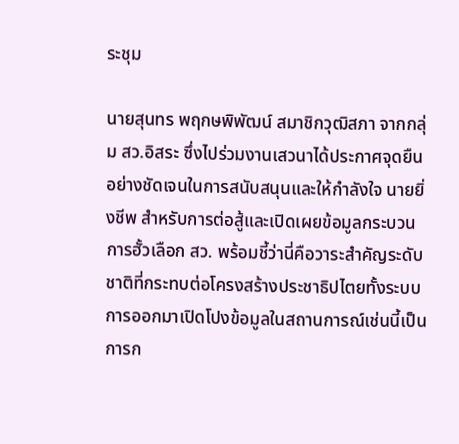ระชุม

นายสุนทร พฤกษพิพัฒน์ สมาชิกวุฒิสภา จากกลุ่ม สว.อิสระ ซึ่งไปร่วมงานเสวนาได้ประกาศจุดยืนอย่างชัดเจนในการสนับสนุนและให้กำลังใจ นายยิ่งชีพ สำหรับการต่อสู้และเปิดเผยข้อมูลกระบวนการฮั้วเลือก สว. พร้อมชี้ว่านี่คือวาระสำคัญระดับชาติที่กระทบต่อโครงสร้างประชาธิปไตยทั้งระบบ การออกมาเปิดโปงข้อมูลในสถานการณ์เช่นนี้เป็นการก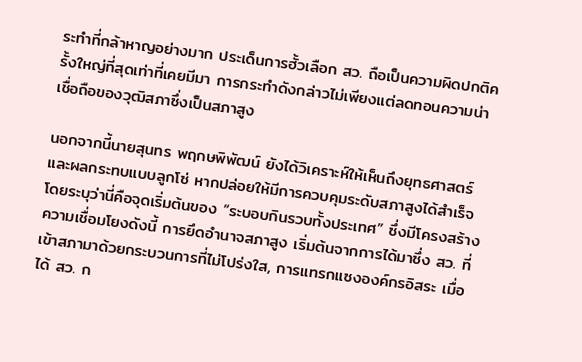ระทำที่กล้าหาญอย่างมาก ประเด็นการฮั้วเลือก สว. ถือเป็นความผิดปกติครั้งใหญ่ที่สุดเท่าที่เคยมีมา การกระทำดังกล่าวไม่เพียงแต่ลดทอนความน่าเชื่อถือของวุฒิสภาซึ่งเป็นสภาสูง

นอกจากนี้นายสุนทร พฤกษพิพัฒน์ ยังได้วิเคราะห์ให้เห็นถึงยุทธศาสตร์และผลกระทบแบบลูกโซ่ หากปล่อยให้มีการควบคุมระดับสภาสูงได้สำเร็จ โดยระบุว่านี่คือจุดเริ่มต้นของ “ระบอบกินรวบทั้งประเทศ” ซึ่งมีโครงสร้างความเชื่อมโยงดังนี้ การยึดอำนาจสภาสูง เริ่มต้นจากการได้มาซึ่ง สว. ที่เข้าสภามาด้วยกระบวนการที่ไม่โปร่งใส, การแทรกแซงองค์กรอิสระ เมื่อได้ สว. ก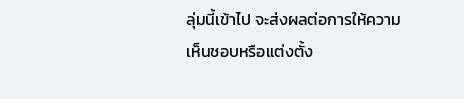ลุ่มนี้เข้าไป จะส่งผลต่อการให้ความเห็นชอบหรือแต่งตั้ง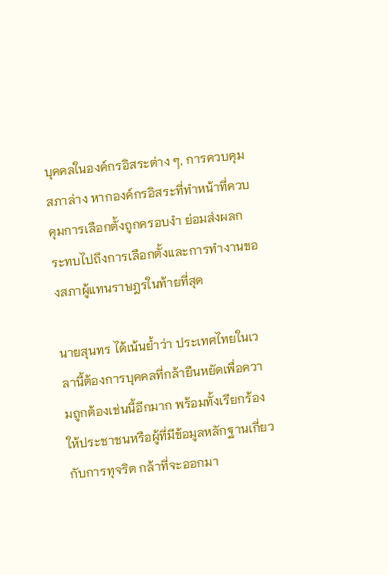บุคคลในองค์กรอิสระต่าง ๆ, การควบคุมสภาล่าง หากองค์กรอิสระที่ทำหน้าที่ควบคุมการเลือกตั้งถูกครอบงำ ย่อมส่งผลกระทบไปถึงการเลือกตั้งและการทำงานของสภาผู้แทนราษฎรในท้ายที่สุด

นายสุนทร ได้เน้นย้ำว่า ประเทศไทยในเวลานี้ต้องการบุคคลที่กล้ายืนหยัดเพื่อความถูกต้องเช่นนี้อีกมาก พร้อมทั้งเรียกร้องให้ประชาชนหรือผู้ที่มีข้อมูลหลักฐานเกี่ยวกับการทุจริต กล้าที่จะออกมา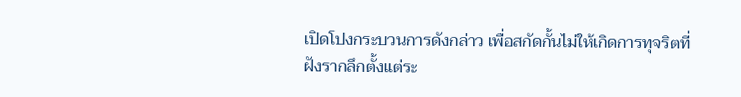เปิดโปงกระบวนการดังกล่าว เพื่อสกัดกั้นไม่ให้เกิดการทุจริตที่ฝังรากลึกตั้งแต่ระ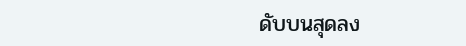ดับบนสุดลง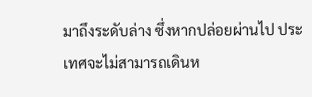มาถึงระดับล่าง ซึ่งหากปล่อยผ่านไป ประเทศจะไม่สามารถเดินห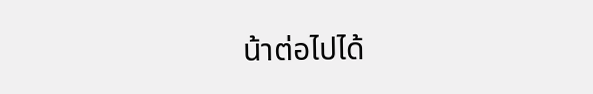น้าต่อไปได้